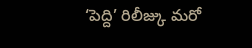‘పెద్ది’ రిలీజ్కు మరో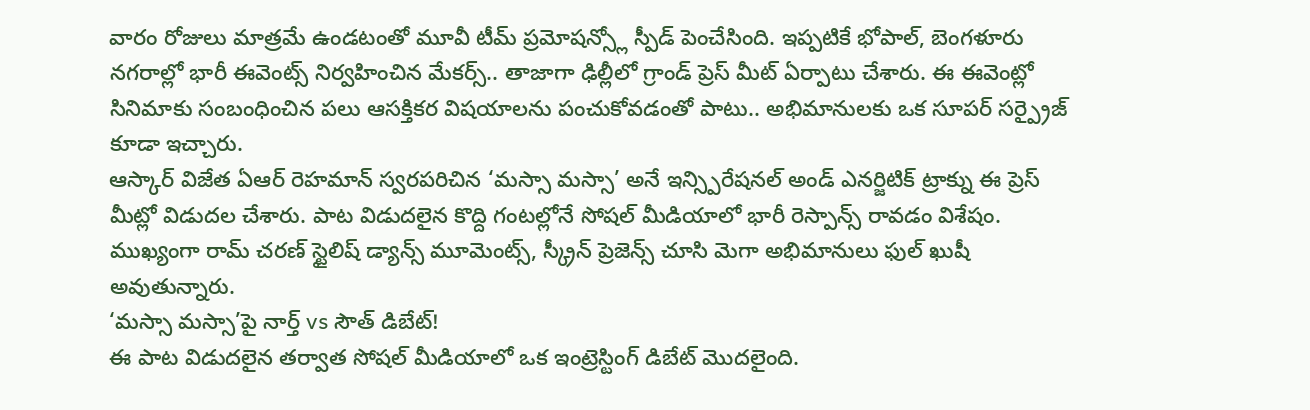వారం రోజులు మాత్రమే ఉండటంతో మూవీ టీమ్ ప్రమోషన్స్లో స్పీడ్ పెంచేసింది. ఇప్పటికే భోపాల్, బెంగళూరు నగరాల్లో భారీ ఈవెంట్స్ నిర్వహించిన మేకర్స్.. తాజాగా ఢిల్లీలో గ్రాండ్ ప్రెస్ మీట్ ఏర్పాటు చేశారు. ఈ ఈవెంట్లో సినిమాకు సంబంధించిన పలు ఆసక్తికర విషయాలను పంచుకోవడంతో పాటు.. అభిమానులకు ఒక సూపర్ సర్ప్రైజ్ కూడా ఇచ్చారు.
ఆస్కార్ విజేత ఏఆర్ రెహమాన్ స్వరపరిచిన ‘మస్సా మస్సా’ అనే ఇన్స్పిరేషనల్ అండ్ ఎనర్జిటిక్ ట్రాక్ను ఈ ప్రెస్ మీట్లో విడుదల చేశారు. పాట విడుదలైన కొద్ది గంటల్లోనే సోషల్ మీడియాలో భారీ రెస్పాన్స్ రావడం విశేషం. ముఖ్యంగా రామ్ చరణ్ స్టైలిష్ డ్యాన్స్ మూమెంట్స్, స్క్రీన్ ప్రెజెన్స్ చూసి మెగా అభిమానులు ఫుల్ ఖుషీ అవుతున్నారు.
‘మస్సా మస్సా’పై నార్త్ vs సౌత్ డిబేట్!
ఈ పాట విడుదలైన తర్వాత సోషల్ మీడియాలో ఒక ఇంట్రెస్టింగ్ డిబేట్ మొదలైంది.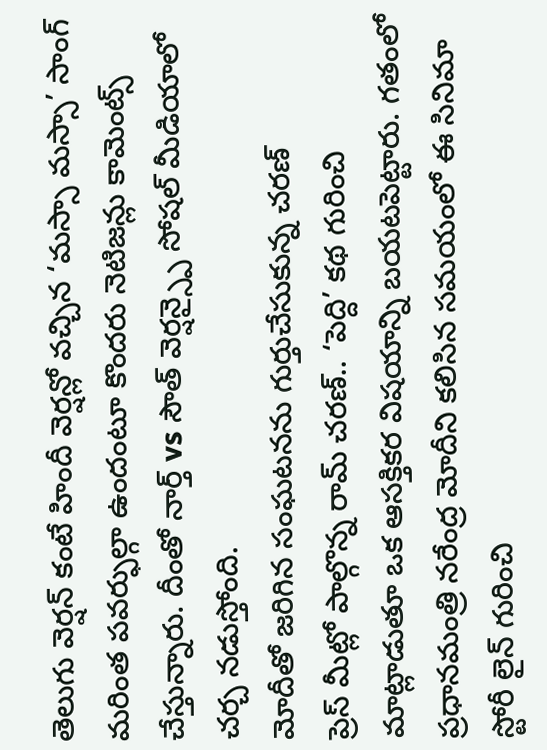తెలుగు వెర్షన్ కంటే హిందీ వెర్షన్లో వచ్చిన ‘మస్సా మస్సా’ సాంగ్ మరింత పవర్ఫుల్గా ఉందంటూ కొందరు నెటిజన్లు కామెంట్స్ చేస్తున్నారు. దీంతో నార్త్ vs సౌత్ వెర్షన్స్పై సోషల్ మీడియాలో చర్చ నడుస్తోంది.
మోదీతో జరిగిన సంఘటనను గుర్తుచేసుకున్న చరణ్
ప్రెస్ మీట్లో పాల్గొన్న రామ్ చరణ్.. ‘పెద్ది’ కథ గురించి మాట్లాడుతూ ఒక ఆసక్తికర విషయాన్ని బయటపెట్టారు. గతంలో ప్రధానమంత్రి నరేంద్ర మోదీని కలిసిన సమయంలో ఈ సినిమా స్టోరీ లైన్ గురించి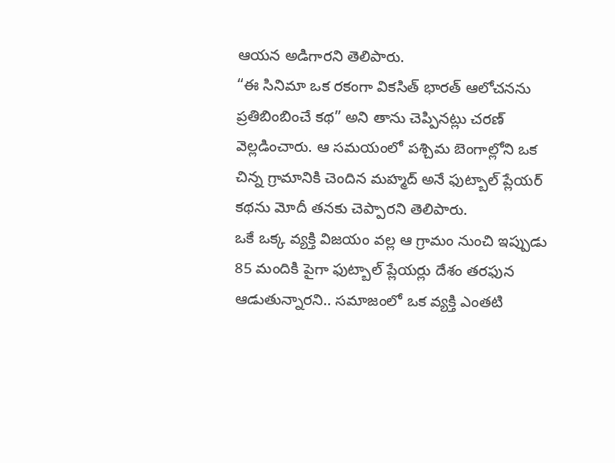ఆయన అడిగారని తెలిపారు.
“ఈ సినిమా ఒక రకంగా వికసిత్ భారత్ ఆలోచనను ప్రతిబింబించే కథ” అని తాను చెప్పినట్లు చరణ్ వెల్లడించారు. ఆ సమయంలో పశ్చిమ బెంగాల్లోని ఒక చిన్న గ్రామానికి చెందిన మహ్మద్ అనే ఫుట్బాల్ ప్లేయర్ కథను మోదీ తనకు చెప్పారని తెలిపారు.
ఒకే ఒక్క వ్యక్తి విజయం వల్ల ఆ గ్రామం నుంచి ఇప్పుడు 85 మందికి పైగా ఫుట్బాల్ ప్లేయర్లు దేశం తరఫున ఆడుతున్నారని.. సమాజంలో ఒక వ్యక్తి ఎంతటి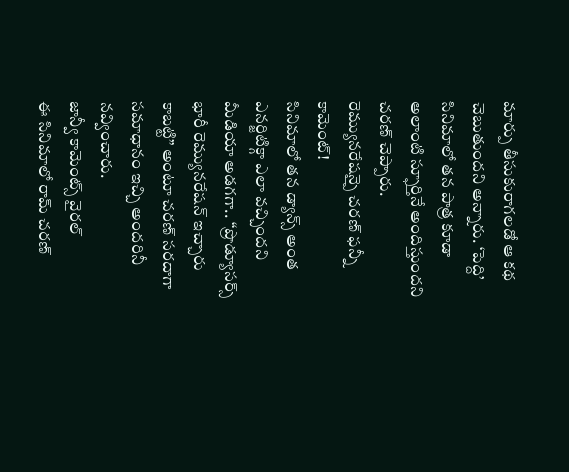మార్పు తీసుకురాగలడో ఆ కథ చెబుతుందని అన్నారు. ‘పెద్ది’ సినిమాలో తన పాత్ర కూడా అలాంటి స్ఫూర్తినే అందిస్తుందని చరణ్ చెప్పారు.
రెమ్యునరేషన్పై చరణ్ ఫన్నీ కామెంట్!
సినిమాలో తన డ్యాన్స్ అంత ఎనర్జిటిక్గా ఎలా వచ్చిందని మీడియా అడగగా.. “ప్రొడ్యూసర్స్ భారీ రెమ్యునరేషన్ ఇచ్చారు కాబట్టి” అంటూ చరణ్ సరదాగా సమాధానం ఇచ్చి అందరినీ నవ్వించారు.
జాన్వీ కామెంట్స్ వైరల్
ఈ సినిమాలో రామ్ చరణ్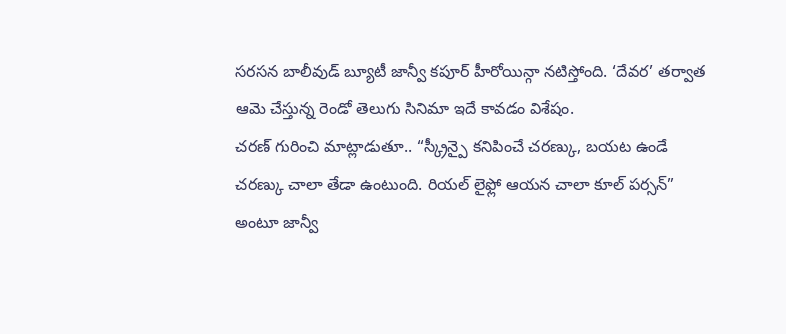సరసన బాలీవుడ్ బ్యూటీ జాన్వీ కపూర్ హీరోయిన్గా నటిస్తోంది. ‘దేవర’ తర్వాత ఆమె చేస్తున్న రెండో తెలుగు సినిమా ఇదే కావడం విశేషం.
చరణ్ గురించి మాట్లాడుతూ.. “స్క్రీన్పై కనిపించే చరణ్కు, బయట ఉండే చరణ్కు చాలా తేడా ఉంటుంది. రియల్ లైఫ్లో ఆయన చాలా కూల్ పర్సన్” అంటూ జాన్వీ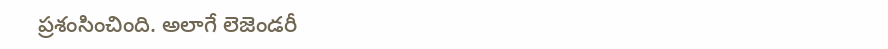ప్రశంసించింది. అలాగే లెజెండరీ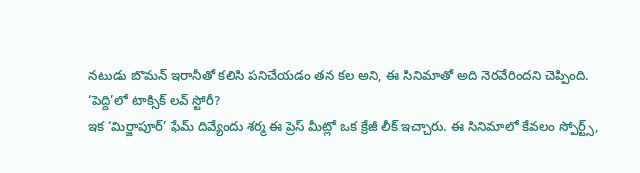నటుడు బొమన్ ఇరానీతో కలిసి పనిచేయడం తన కల అని, ఈ సినిమాతో అది నెరవేరిందని చెప్పింది.
‘పెద్ది’లో టాక్సిక్ లవ్ స్టోరీ?
ఇక ‘మిర్జాపూర్’ ఫేమ్ దివ్యేందు శర్మ ఈ ప్రెస్ మీట్లో ఒక క్రేజీ లీక్ ఇచ్చారు. ఈ సినిమాలో కేవలం స్పోర్ట్స్,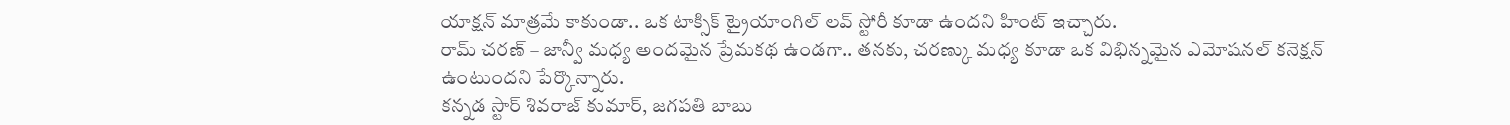యాక్షన్ మాత్రమే కాకుండా.. ఒక టాక్సిక్ ట్రైయాంగిల్ లవ్ స్టోరీ కూడా ఉందని హింట్ ఇచ్చారు.
రామ్ చరణ్ – జాన్వీ మధ్య అందమైన ప్రేమకథ ఉండగా.. తనకు, చరణ్కు మధ్య కూడా ఒక విభిన్నమైన ఎమోషనల్ కనెక్షన్ ఉంటుందని పేర్కొన్నారు.
కన్నడ స్టార్ శివరాజ్ కుమార్, జగపతి బాబు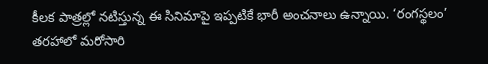కీలక పాత్రల్లో నటిస్తున్న ఈ సినిమాపై ఇప్పటికే భారీ అంచనాలు ఉన్నాయి. ‘రంగస్థలం’ తరహాలో మరోసారి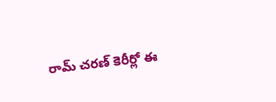రామ్ చరణ్ కెరీర్లో ఈ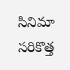సినిమా సరికొత్త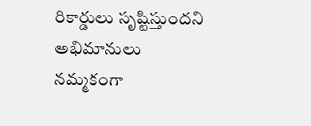రికార్డులు సృష్టిస్తుందని అభిమానులు నమ్మకంగా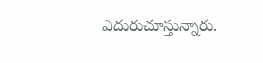ఎదురుచూస్తున్నారు.